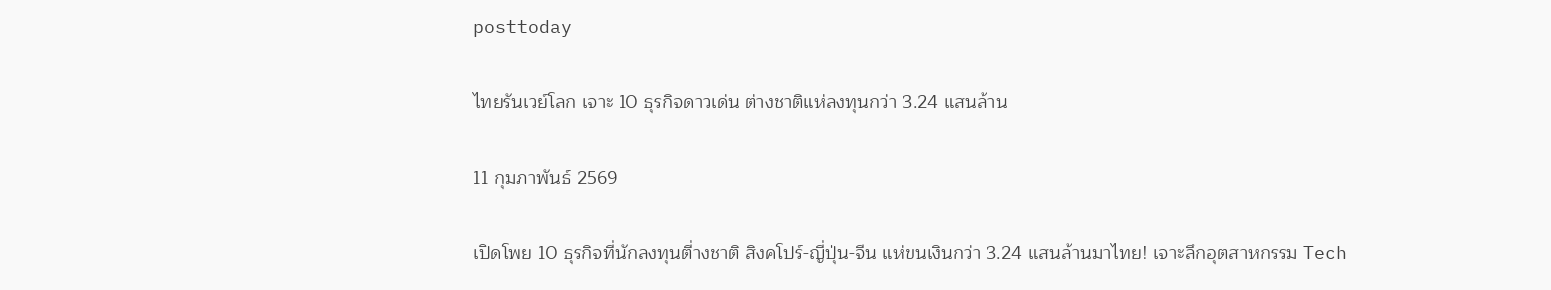posttoday

ไทยรันเวย์โลก เจาะ 10 ธุรกิจดาวเด่น ต่างชาติแห่ลงทุนกว่า 3.24 แสนล้าน

11 กุมภาพันธ์ 2569

เปิดโพย 10 ธุรกิจที่นักลงทุนตี่างชาติ สิงคโปร์-ญี่ปุ่น-จีน แห่ขนเงินกว่า 3.24 แสนล้านมาไทย! เจาะลึกอุตสาหกรรม Tech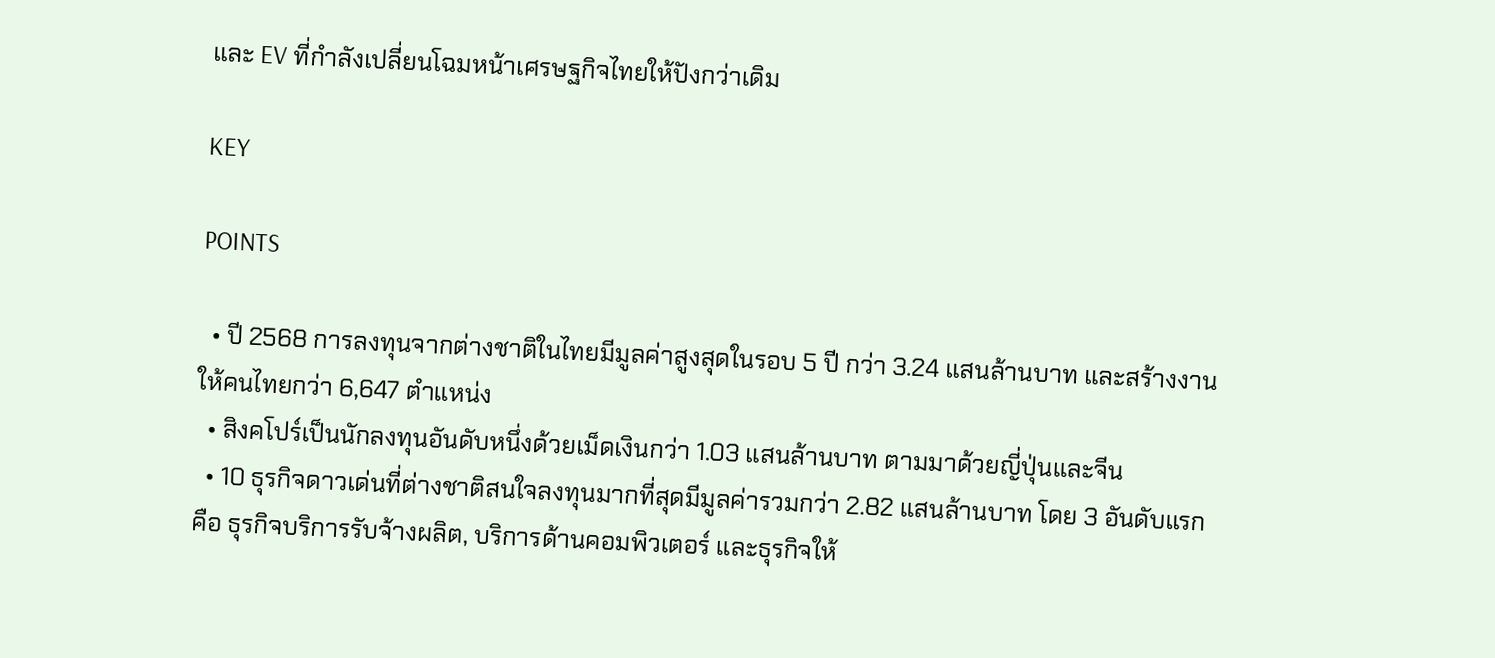และ EV ที่กำลังเปลี่ยนโฉมหน้าเศรษฐกิจไทยให้ปังกว่าเดิม

KEY

POINTS

  • ปี 2568 การลงทุนจากต่างชาติในไทยมีมูลค่าสูงสุดในรอบ 5 ปี กว่า 3.24 แสนล้านบาท และสร้างงานให้คนไทยกว่า 6,647 ตำแหน่ง
  • สิงคโปร์เป็นนักลงทุนอันดับหนึ่งด้วยเม็ดเงินกว่า 1.03 แสนล้านบาท ตามมาด้วยญี่ปุ่นและจีน
  • 10 ธุรกิจดาวเด่นที่ต่างชาติสนใจลงทุนมากที่สุดมีมูลค่ารวมกว่า 2.82 แสนล้านบาท โดย 3 อันดับแรกคือ ธุรกิจบริการรับจ้างผลิต, บริการด้านคอมพิวเตอร์ และธุรกิจให้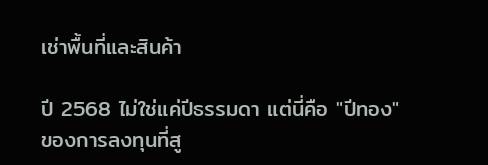เช่าพื้นที่และสินค้า

ปี 2568 ไม่ใช่แค่ปีธรรมดา แต่นี่คือ "ปีทอง" ของการลงทุนที่สู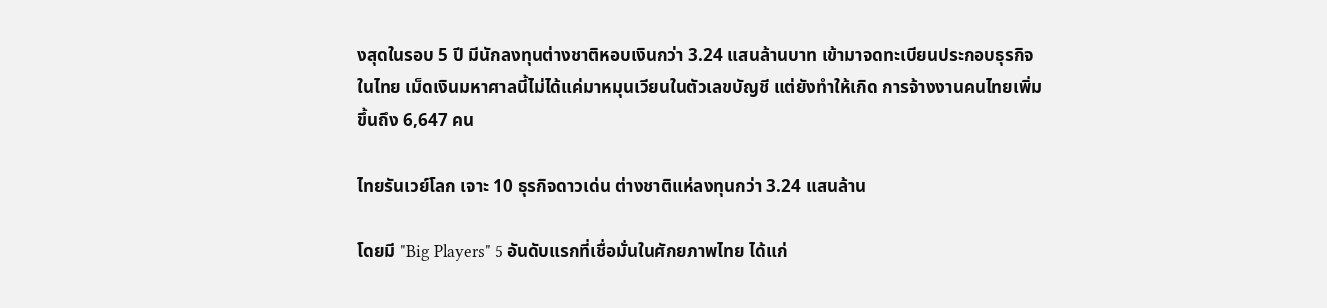งสุดในรอบ 5 ปี มีนักลงทุนต่างชาติหอบเงินกว่า 3.24 แสนล้านบาท เข้ามาจดทะเบียนประกอบธุรกิจในไทย เม็ดเงินมหาศาลนี้ไม่ได้แค่มาหมุนเวียนในตัวเลขบัญชี แต่ยังทำให้เกิด การจ้างงานคนไทยเพิ่มขึ้นถึง 6,647 คน

ไทยรันเวย์โลก เจาะ 10 ธุรกิจดาวเด่น ต่างชาติแห่ลงทุนกว่า 3.24 แสนล้าน

โดยมี "Big Players" 5 อันดับแรกที่เชื่อมั่นในศักยภาพไทย ได้แก่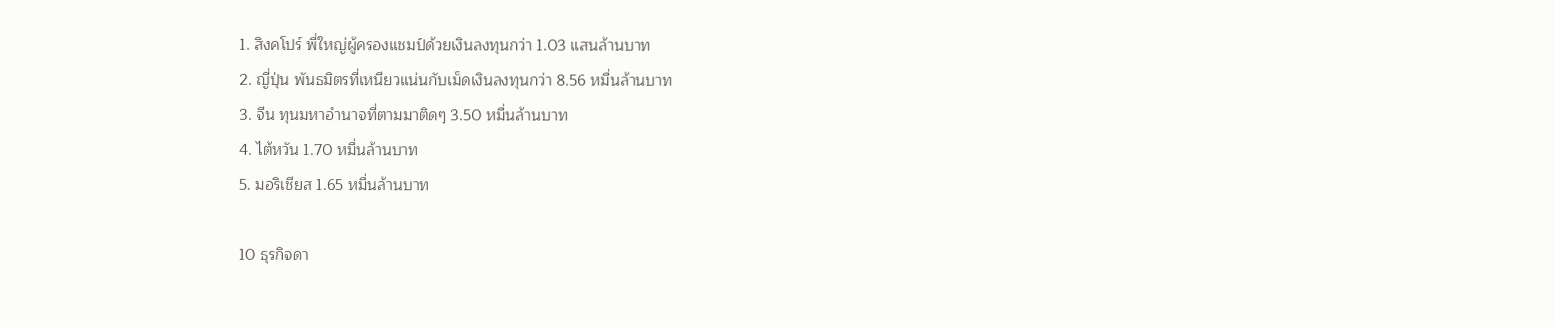1. สิงคโปร์ พี่ใหญ่ผู้ครองแชมป์ด้วยเงินลงทุนกว่า 1.03 แสนล้านบาท
2. ญี่ปุ่น พันธมิตรที่เหนียวแน่นกับเม็ดเงินลงทุนกว่า 8.56 หมื่นล้านบาท
3. จีน ทุนมหาอำนาจที่ตามมาติดๆ 3.50 หมื่นล้านบาท
4. ไต้หวัน 1.70 หมื่นล้านบาท
5. มอริเชียส 1.65 หมื่นล้านบาท

10 ธุรกิจดา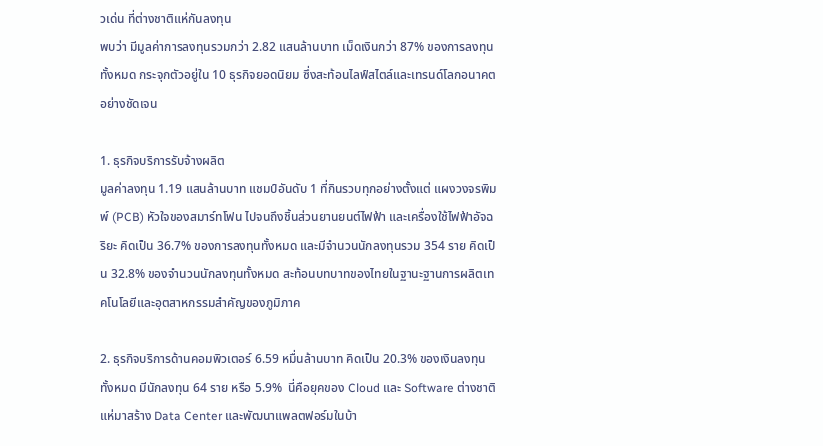วเด่น ที่ต่างชาติแห่กันลงทุน
พบว่า มีมูลค่าการลงทุนรวมกว่า 2.82 แสนล้านบาท เม็ดเงินกว่า 87% ของการลงทุนทั้งหมด กระจุกตัวอยู่ใน 10 ธุรกิจยอดนิยม ซึ่งสะท้อนไลฟ์สไตล์และเทรนด์โลกอนาคตอย่างชัดเจน

1. ธุรกิจบริการรับจ้างผลิต
มูลค่าลงทุน 1.19 แสนล้านบาท แชมป์อันดับ 1 ที่กินรวบทุกอย่างตั้งแต่ แผงวงจรพิมพ์ (PCB) หัวใจของสมาร์ทโฟน ไปจนถึงชิ้นส่วนยานยนต์ไฟฟ้า และเครื่องใช้ไฟฟ้าอัจฉริยะ คิดเป็น 36.7% ของการลงทุนทั้งหมด และมีจำนวนนักลงทุนรวม 354 ราย คิดเป็น 32.8% ของจำนวนนักลงทุนทั้งหมด สะท้อนบทบาทของไทยในฐานะฐานการผลิตเทคโนโลยีและอุตสาหกรรมสำคัญของภูมิภาค

2. ธุรกิจบริการด้านคอมพิวเตอร์ 6.59 หมื่นล้านบาท คิดเป็น 20.3% ของเงินลงทุนทั้งหมด มีนักลงทุน 64 ราย หรือ 5.9%  นี่คือยุคของ Cloud และ Software ต่างชาติแห่มาสร้าง Data Center และพัฒนาแพลตฟอร์มในบ้า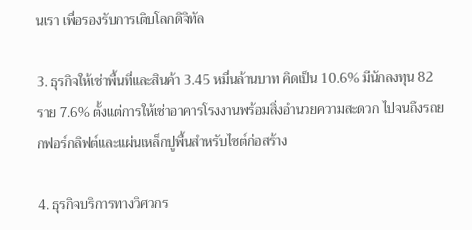นเรา เพื่อรองรับการเติบโลกดิจิทัล

3. ธุรกิจให้เช่าพื้นที่และสินค้า 3.45 หมื่นล้านบาท คิดเป็น 10.6% มีนักลงทุน 82 ราย 7.6% ตั้งแต่การให้เช่าอาคารโรงงานพร้อมสิ่งอำนวยความสะดวก ไปจนถึงรถยกฟอร์กลิฟต์และแผ่นเหล็กปูพื้นสำหรับไซต์ก่อสร้าง

4. ธุรกิจบริการทางวิศวกร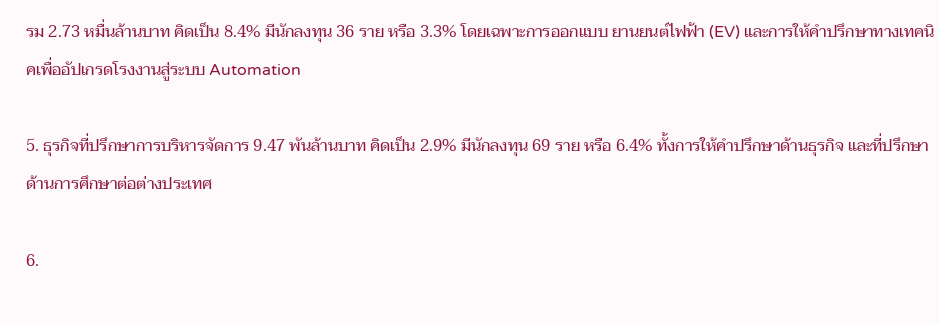รม 2.73 หมื่นล้านบาท คิดเป็น 8.4% มีนักลงทุน 36 ราย หรือ 3.3% โดยเฉพาะการออกแบบ ยานยนต์ไฟฟ้า (EV) และการให้คำปรึกษาทางเทคนิคเพื่ออัปเกรดโรงงานสู่ระบบ Automation

5. ธุรกิจที่ปรึกษาการบริหารจัดการ 9.47 พันล้านบาท คิดเป็น 2.9% มีนักลงทุน 69 ราย หรือ 6.4% ทั้งการให้คำปรึกษาด้านธุรกิจ และที่ปรึกษาด้านการศึกษาต่อต่างประเทศ

6.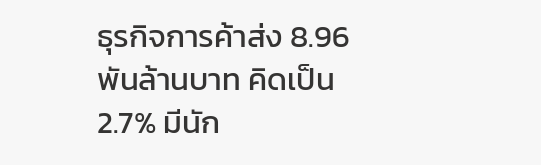ธุรกิจการค้าส่ง 8.96 พันล้านบาท คิดเป็น 2.7% มีนัก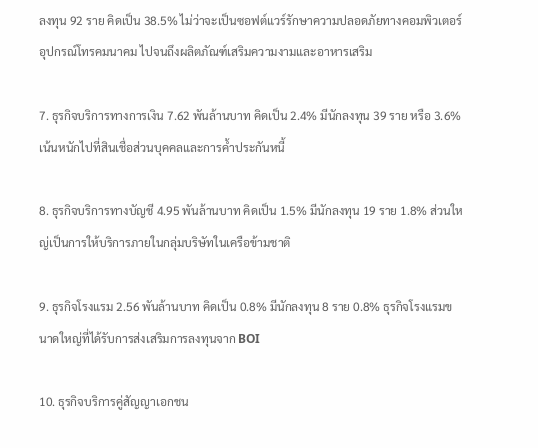ลงทุน 92 ราย คิดเป็น 38.5% ไม่ว่าจะเป็นซอฟต์แวร์รักษาความปลอดภัยทางคอมพิวเตอร์ อุปกรณ์โทรคมนาคม ไปจนถึงผลิตภัณฑ์เสริมความงามและอาหารเสริม

7. ธุรกิจบริการทางการเงิน 7.62 พันล้านบาท คิดเป็น 2.4% มีนักลงทุน 39 ราย หรือ 3.6% เน้นหนักไปที่สินเชื่อส่วนบุคคลและการค้ำประกันหนี้

8. ธุรกิจบริการทางบัญชี 4.95 พันล้านบาท คิดเป็น 1.5% มีนักลงทุน 19 ราย 1.8% ส่วนใหญ่เป็นการให้บริการภายในกลุ่มบริษัทในเครือข้ามชาติ

9. ธุรกิจโรงแรม 2.56 พันล้านบาท คิดเป็น 0.8% มีนักลงทุน 8 ราย 0.8% ธุรกิจโรงแรมขนาดใหญ่ที่ได้รับการส่งเสริมการลงทุนจาก BOI

10. ธุรกิจบริการคู่สัญญาเอกชน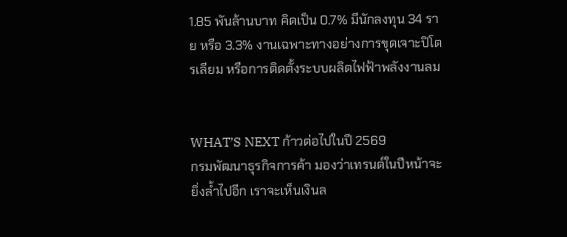1.85 พันล้านบาท คิดเป็น 0.7% มีนักลงทุน 34 ราย หรือ 3.3% งานเฉพาะทางอย่างการขุดเจาะปิโตรเลียม หรือการติดตั้งระบบผลิตไฟฟ้าพลังงานลม


WHAT’S NEXT ก้าวต่อไปในปี 2569
กรมพัฒนาธุรกิจการค้า มองว่าเทรนด์ในปีหน้าจะยิ่งล้ำไปอีก เราจะเห็นเงินล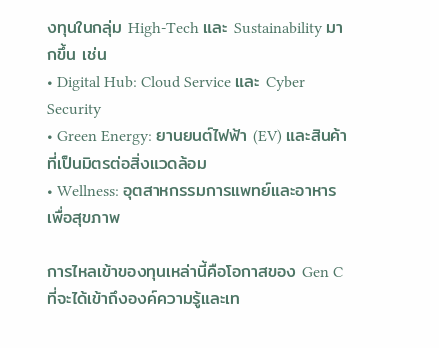งทุนในกลุ่ม High-Tech และ Sustainability มากขึ้น เช่น
• Digital Hub: Cloud Service และ Cyber Security
• Green Energy: ยานยนต์ไฟฟ้า (EV) และสินค้าที่เป็นมิตรต่อสิ่งแวดล้อม
• Wellness: อุตสาหกรรมการแพทย์และอาหารเพื่อสุขภาพ

การไหลเข้าของทุนเหล่านี้คือโอกาสของ Gen C ที่จะได้เข้าถึงองค์ความรู้และเท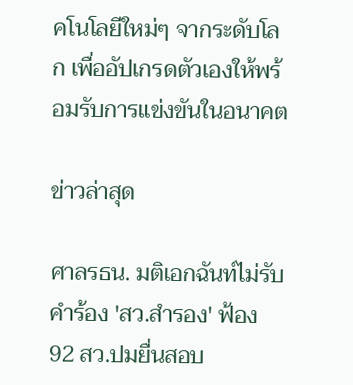คโนโลยีใหม่ๆ จากระดับโลก เพื่ออัปเกรดตัวเองให้พร้อมรับการแข่งขันในอนาคต

ข่าวล่าสุด

ศาลรธน. มติเอกฉันท์ไม่รับคำร้อง 'สว.สำรอง' ฟ้อง 92 สว.ปมยื่นสอบ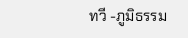ทวี -ภูมิธรรม